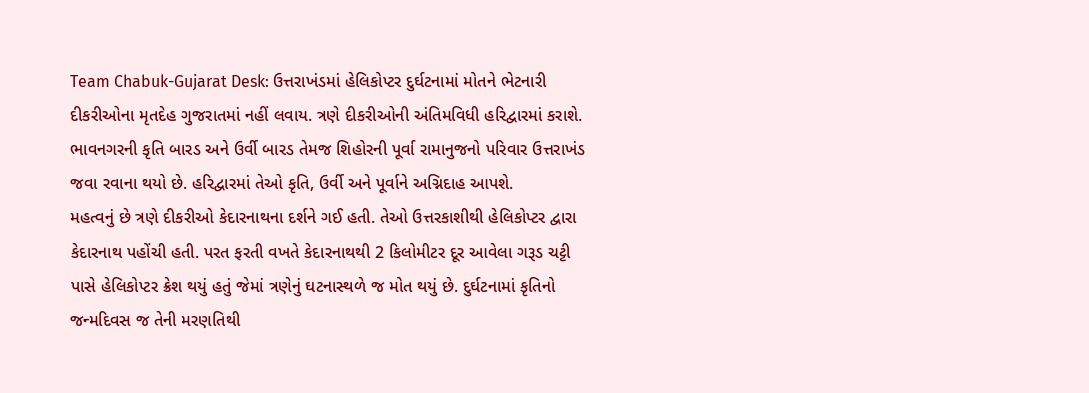Team Chabuk-Gujarat Desk: ઉત્તરાખંડમાં હેલિકોપ્ટર દુર્ઘટનામાં મોતને ભેટનારી દીકરીઓના મૃતદેહ ગુજરાતમાં નહીં લવાય. ત્રણે દીકરીઓની અંતિમવિધી હરિદ્વારમાં કરાશે. ભાવનગરની કૃતિ બારડ અને ઉર્વી બારડ તેમજ શિહોરની પૂર્વા રામાનુજનો પરિવાર ઉત્તરાખંડ જવા રવાના થયો છે. હરિદ્વારમાં તેઓ કૃતિ, ઉર્વી અને પૂર્વાને અગ્નિદાહ આપશે.
મહત્વનું છે ત્રણે દીકરીઓ કેદારનાથના દર્શને ગઈ હતી. તેઓ ઉત્તરકાશીથી હેલિકોપ્ટર દ્વારા કેદારનાથ પહોંચી હતી. પરત ફરતી વખતે કેદારનાથથી 2 કિલોમીટર દૂર આવેલા ગરૂડ ચટ્ટી પાસે હેલિકોપ્ટર ક્રેશ થયું હતું જેમાં ત્રણેનું ઘટનાસ્થળે જ મોત થયું છે. દુર્ઘટનામાં કૃતિનો જન્મદિવસ જ તેની મરણતિથી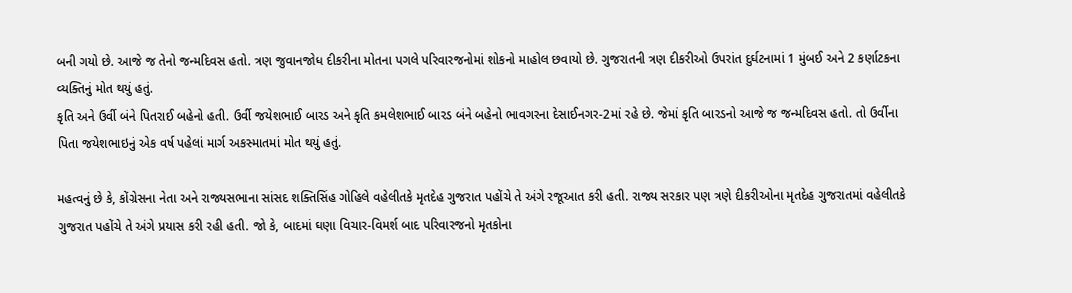બની ગયો છે. આજે જ તેનો જન્મદિવસ હતો. ત્રણ જુવાનજોધ દીકરીના મોતના પગલે પરિવારજનોમાં શોકનો માહોલ છવાયો છે. ગુજરાતની ત્રણ દીકરીઓ ઉપરાંત દુર્ઘટનામાં 1 મુંબઈ અને 2 કર્ણાટકના વ્યક્તિનું મોત થયું હતું.
કૃતિ અને ઉર્વી બંને પિતરાઈ બહેનો હતી. ઉર્વી જયેશભાઈ બારડ અને કૃતિ કમલેશભાઈ બારડ બંને બહેનો ભાવગરના દેસાઈનગર-2માં રહે છે. જેમાં કૃતિ બારડનો આજે જ જન્મદિવસ હતો. તો ઉર્વીના પિતા જયેશભાઇનું એક વર્ષ પહેલાં માર્ગ અકસ્માતમાં મોત થયું હતું.

મહત્વનું છે કે, કોંગ્રેસના નેતા અને રાજ્યસભાના સાંસદ શક્તિસિંહ ગોહિલે વહેલીતકે મૃતદેહ ગુજરાત પહોંચે તે અંગે રજૂઆત કરી હતી. રાજ્ય સરકાર પણ ત્રણે દીકરીઓના મૃતદેહ ગુજરાતમાં વહેલીતકે ગુજરાત પહોંચે તે અંગે પ્રયાસ કરી રહી હતી. જો કે, બાદમાં ઘણા વિચાર-વિમર્શ બાદ પરિવારજનો મૃતકોના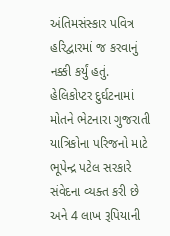અંતિમસંસ્કાર પવિત્ર હરિદ્વારમાં જ કરવાનું નક્કી કર્યું હતું.
હેલિકોપ્ટર દુર્ઘટનામાં મોતને ભેટનારા ગુજરાતી યાત્રિકોના પરિજનો માટે ભૂપેન્દ્ર પટેલ સરકારે સંવેદના વ્યક્ત કરી છે અને 4 લાખ રૂપિયાની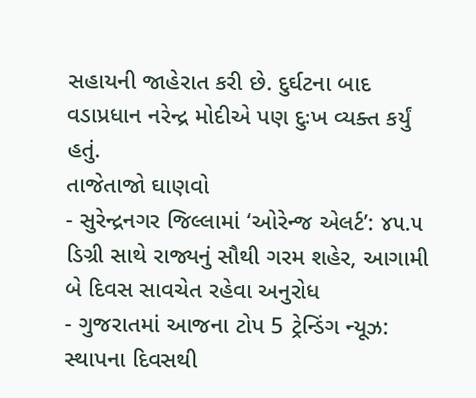સહાયની જાહેરાત કરી છે. દુર્ઘટના બાદ વડાપ્રધાન નરેન્દ્ર મોદીએ પણ દુઃખ વ્યક્ત કર્યું હતું.
તાજેતાજો ઘાણવો
- સુરેન્દ્રનગર જિલ્લામાં ‘ઓરેન્જ એલર્ટ’: ૪૫.૫ ડિગ્રી સાથે રાજ્યનું સૌથી ગરમ શહેર, આગામી બે દિવસ સાવચેત રહેવા અનુરોધ
- ગુજરાતમાં આજના ટોપ 5 ટ્રેન્ડિંગ ન્યૂઝ: સ્થાપના દિવસથી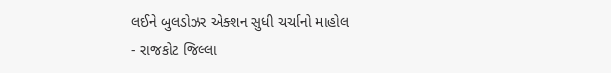લઈને બુલડોઝર એક્શન સુધી ચર્ચાનો માહોલ
- રાજકોટ જિલ્લા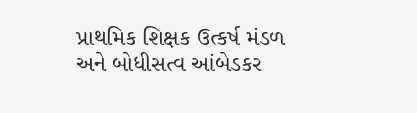પ્રાથમિક શિક્ષક ઉત્કર્ષ મંડળ અને બોધીસત્વ આંબેડકર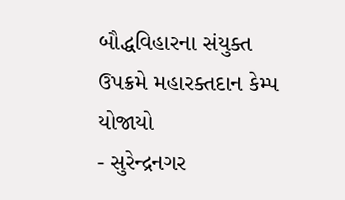બૌદ્ધવિહારના સંયુક્ત ઉપક્રમે મહારક્તદાન કેમ્પ યોજાયો
- સુરેન્દ્રનગર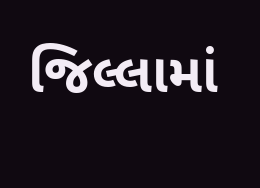જિલ્લામાં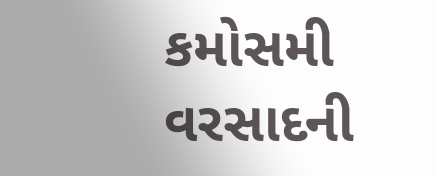કમોસમી વરસાદની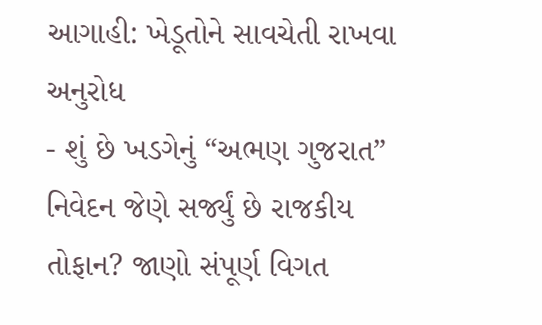આગાહી: ખેડૂતોને સાવચેતી રાખવા અનુરોધ
- શું છે ખડગેનું “અભણ ગુજરાત” નિવેદન જેણે સર્જ્યું છે રાજકીય તોફાન? જાણો સંપૂર્ણ વિગત